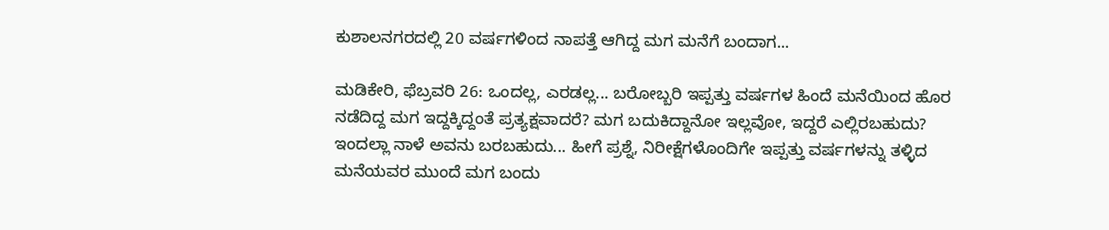ಕುಶಾಲನಗರದಲ್ಲಿ 20 ವರ್ಷಗಳಿಂದ ನಾಪತ್ತೆ ಆಗಿದ್ದ ಮಗ ಮನೆಗೆ ಬಂದಾಗ...

ಮಡಿಕೇರಿ, ಫೆಬ್ರವರಿ 26: ಒಂದಲ್ಲ, ಎರಡಲ್ಲ... ಬರೋಬ್ಬರಿ ಇಪ್ಪತ್ತು ವರ್ಷಗಳ ಹಿಂದೆ ಮನೆಯಿಂದ ಹೊರ ನಡೆದಿದ್ದ ಮಗ ಇದ್ದಕ್ಕಿದ್ದಂತೆ ಪ್ರತ್ಯಕ್ಷವಾದರೆ? ಮಗ ಬದುಕಿದ್ದಾನೋ ಇಲ್ಲವೋ, ಇದ್ದರೆ ಎಲ್ಲಿರಬಹುದು? ಇಂದಲ್ಲಾ ನಾಳೆ ಅವನು ಬರಬಹುದು... ಹೀಗೆ ಪ್ರಶ್ನೆ, ನಿರೀಕ್ಷೆಗಳೊಂದಿಗೇ ಇಪ್ಪತ್ತು ವರ್ಷಗಳನ್ನು ತಳ್ಳಿದ ಮನೆಯವರ ಮುಂದೆ ಮಗ ಬಂದು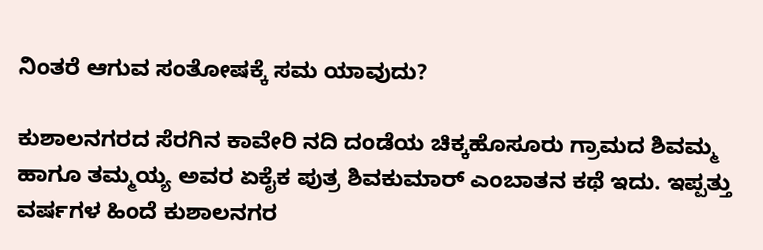ನಿಂತರೆ ಆಗುವ ಸಂತೋಷಕ್ಕೆ ಸಮ ಯಾವುದು?

ಕುಶಾಲನಗರದ ಸೆರಗಿನ ಕಾವೇರಿ ನದಿ ದಂಡೆಯ ಚಿಕ್ಕಹೊಸೂರು ಗ್ರಾಮದ ಶಿವಮ್ಮ ಹಾಗೂ ತಮ್ಮಯ್ಯ ಅವರ ಏಕೈಕ ಪುತ್ರ ಶಿವಕುಮಾರ್ ಎಂಬಾತನ ಕಥೆ ಇದು. ಇಪ್ಪತ್ತು ವರ್ಷಗಳ ಹಿಂದೆ ಕುಶಾಲನಗರ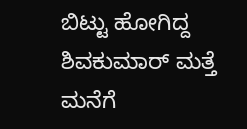ಬಿಟ್ಟು ಹೋಗಿದ್ದ ಶಿವಕುಮಾರ್ ಮತ್ತೆ ಮನೆಗೆ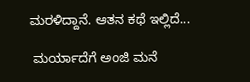ಮರಳಿದ್ದಾನೆ. ಆತನ ಕಥೆ ಇಲ್ಲಿದೆ...

 ಮರ್ಯಾದೆಗೆ ಅಂಜಿ ಮನೆ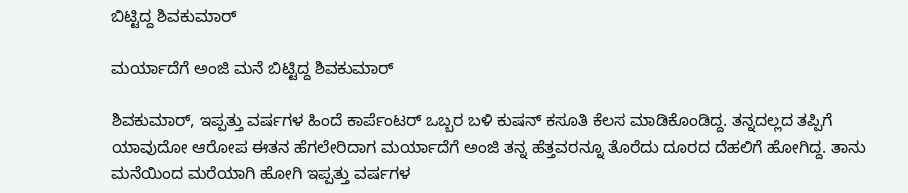ಬಿಟ್ಟಿದ್ದ ಶಿವಕುಮಾರ್

ಮರ್ಯಾದೆಗೆ ಅಂಜಿ ಮನೆ ಬಿಟ್ಟಿದ್ದ ಶಿವಕುಮಾರ್

ಶಿವಕುಮಾರ್, ಇಪ್ಪತ್ತು ವರ್ಷಗಳ ಹಿಂದೆ ಕಾರ್ಪೆಂಟರ್ ಒಬ್ಬರ ಬಳಿ ಕುಷನ್ ಕಸೂತಿ ಕೆಲಸ ಮಾಡಿಕೊಂಡಿದ್ದ. ತನ್ನದಲ್ಲದ ತಪ್ಪಿಗೆ ಯಾವುದೋ ಆರೋಪ ಈತನ ಹೆಗಲೇರಿದಾಗ ಮರ್ಯಾದೆಗೆ ಅಂಜಿ ತನ್ನ ಹೆತ್ತವರನ್ನೂ ತೊರೆದು ದೂರದ ದೆಹಲಿಗೆ ಹೋಗಿದ್ದ. ತಾನು ಮನೆಯಿಂದ ಮರೆಯಾಗಿ ಹೋಗಿ ಇಪ್ಪತ್ತು ವರ್ಷಗಳ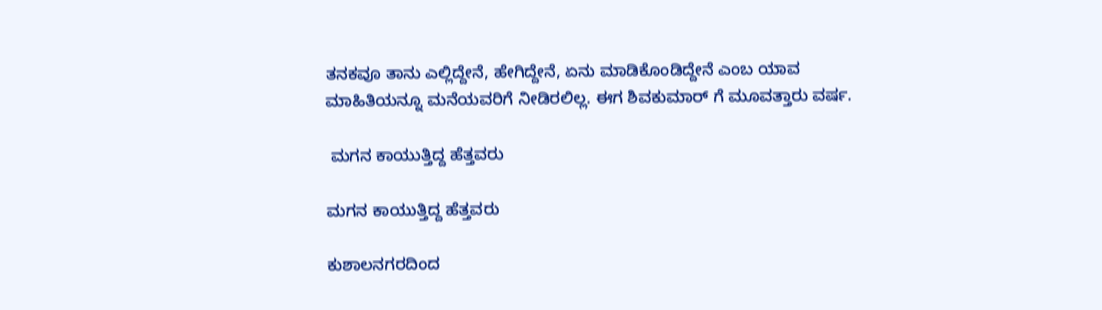ತನಕವೂ ತಾನು ಎಲ್ಲಿದ್ದೇನೆ, ಹೇಗಿದ್ದೇನೆ, ಏನು ಮಾಡಿಕೊಂಡಿದ್ದೇನೆ ಎಂಬ ಯಾವ ಮಾಹಿತಿಯನ್ನೂ ಮನೆಯವರಿಗೆ ನೀಡಿರಲಿಲ್ಲ. ಈಗ ಶಿವಕುಮಾರ್ ಗೆ ಮೂವತ್ತಾರು ವರ್ಷ.

 ಮಗನ ಕಾಯುತ್ತಿದ್ದ ಹೆತ್ತವರು

ಮಗನ ಕಾಯುತ್ತಿದ್ದ ಹೆತ್ತವರು

ಕುಶಾಲನಗರದಿಂದ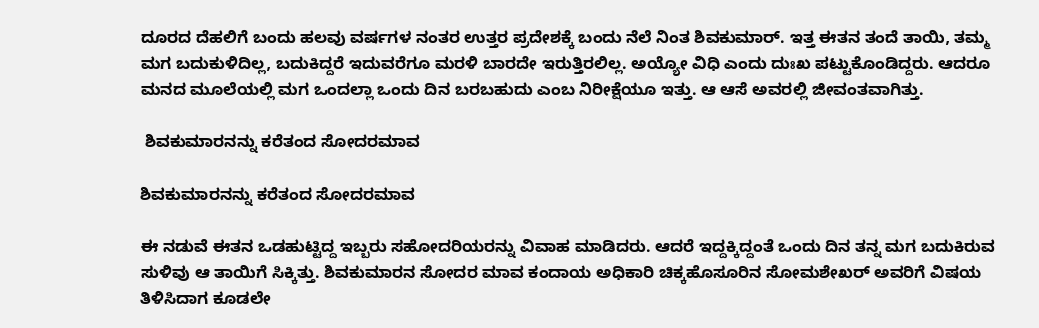ದೂರದ ದೆಹಲಿಗೆ ಬಂದು ಹಲವು ವರ್ಷಗಳ ನಂತರ ಉತ್ತರ ಪ್ರದೇಶಕ್ಕೆ ಬಂದು ನೆಲೆ ನಿಂತ ಶಿವಕುಮಾರ್. ಇತ್ತ ಈತನ ತಂದೆ ತಾಯಿ, ತಮ್ಮ ಮಗ ಬದುಕುಳಿದಿಲ್ಲ, ಬದುಕಿದ್ದರೆ ಇದುವರೆಗೂ ಮರಳಿ ಬಾರದೇ ಇರುತ್ತಿರಲಿಲ್ಲ. ಅಯ್ಯೋ ವಿಧಿ ಎಂದು ದುಃಖ ಪಟ್ಟುಕೊಂಡಿದ್ದರು. ಆದರೂ ಮನದ ಮೂಲೆಯಲ್ಲಿ ಮಗ ಒಂದಲ್ಲಾ ಒಂದು ದಿನ ಬರಬಹುದು ಎಂಬ ನಿರೀಕ್ಷೆಯೂ ಇತ್ತು. ಆ ಆಸೆ ಅವರಲ್ಲಿ ಜೀವಂತವಾಗಿತ್ತು.

 ಶಿವಕುಮಾರನನ್ನು ಕರೆತಂದ ಸೋದರಮಾವ

ಶಿವಕುಮಾರನನ್ನು ಕರೆತಂದ ಸೋದರಮಾವ

ಈ ನಡುವೆ ಈತನ ಒಡಹುಟ್ಟಿದ್ದ ಇಬ್ಬರು ಸಹೋದರಿಯರನ್ನು ವಿವಾಹ ಮಾಡಿದರು. ಆದರೆ ಇದ್ದಕ್ಕಿದ್ದಂತೆ ಒಂದು ದಿನ ತನ್ನ ಮಗ ಬದುಕಿರುವ ಸುಳಿವು ಆ ತಾಯಿಗೆ ಸಿಕ್ಕಿತ್ತು. ಶಿವಕುಮಾರನ ಸೋದರ ಮಾವ ಕಂದಾಯ ಅಧಿಕಾರಿ ಚಿಕ್ಕಹೊಸೂರಿನ ಸೋಮಶೇಖರ್ ಅವರಿಗೆ ವಿಷಯ ತಿಳಿಸಿದಾಗ ಕೂಡಲೇ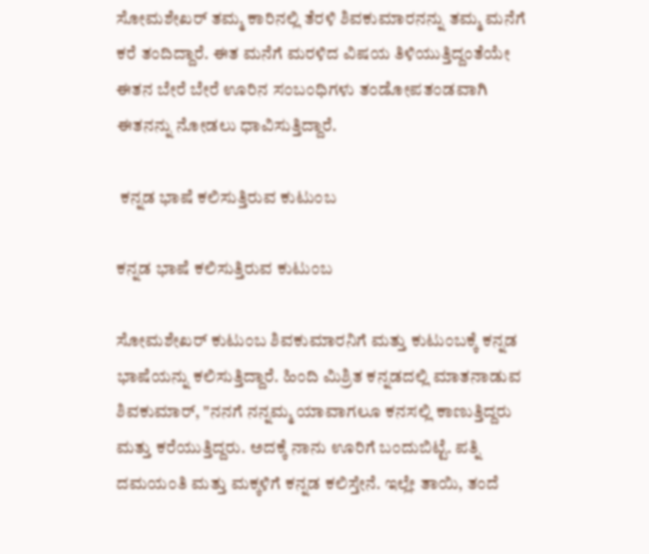ಸೋಮಶೇಖರ್ ತಮ್ಮ ಕಾರಿನಲ್ಲಿ ತೆರಳಿ ಶಿವಕುಮಾರನನ್ನು ತಮ್ಮ ಮನೆಗೆ ಕರೆ ತಂದಿದ್ದಾರೆ. ಈತ ಮನೆಗೆ ಮರಳಿದ ವಿಷಯ ತಿಳಿಯುತ್ತಿದ್ದಂತೆಯೇ ಈತನ ಬೇರೆ ಬೇರೆ ಊರಿನ ಸಂಬಂಧಿಗಳು ತಂಡೋಪತಂಡವಾಗಿ ಈತನನ್ನು ನೋಡಲು ಧಾವಿಸುತ್ತಿದ್ದಾರೆ.

 ಕನ್ನಡ ಭಾಷೆ ಕಲಿಸುತ್ತಿರುವ ಕುಟುಂಬ

ಕನ್ನಡ ಭಾಷೆ ಕಲಿಸುತ್ತಿರುವ ಕುಟುಂಬ

ಸೋಮಶೇಖರ್ ಕುಟುಂಬ ಶಿವಕುಮಾರನಿಗೆ ಮತ್ತು ಕುಟುಂಬಕ್ಕೆ ಕನ್ನಡ ಭಾಷೆಯನ್ನು ಕಲಿಸುತ್ತಿದ್ದಾರೆ. ಹಿಂದಿ ಮಿಶ್ರಿತ ಕನ್ನಡದಲ್ಲಿ ಮಾತನಾಡುವ ಶಿವಕುಮಾರ್, "ನನಗೆ ನನ್ನಮ್ಮ ಯಾವಾಗಲೂ ಕನಸಲ್ಲಿ ಕಾಣುತ್ತಿದ್ದರು ಮತ್ತು ಕರೆಯುತ್ತಿದ್ದರು. ಅದಕ್ಕೆ ನಾನು ಊರಿಗೆ ಬಂದುಬಿಟ್ಟೆ. ಪತ್ನಿ ದಮಯಂತಿ ಮತ್ತು ಮಕ್ಕಳಿಗೆ ಕನ್ನಡ ಕಲಿಸ್ತೇನೆ. ಇಲ್ಲೇ ತಾಯಿ, ತಂದೆ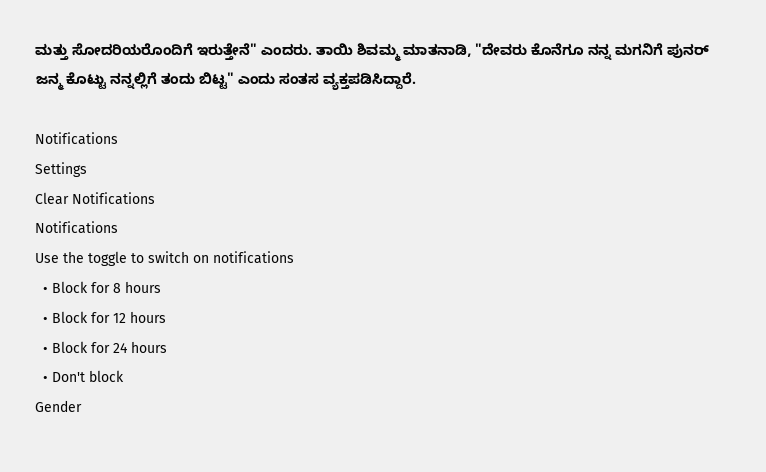ಮತ್ತು ಸೋದರಿಯರೊಂದಿಗೆ ಇರುತ್ತೇನೆ" ಎಂದರು. ತಾಯಿ ಶಿವಮ್ಮ ಮಾತನಾಡಿ, "ದೇವರು ಕೊನೆಗೂ ನನ್ನ ಮಗನಿಗೆ ಪುನರ್ ಜನ್ಮ ಕೊಟ್ಟು ನನ್ನಲ್ಲಿಗೆ ತಂದು ಬಿಟ್ಟ" ಎಂದು ಸಂತಸ ವ್ಯಕ್ತಪಡಿಸಿದ್ದಾರೆ.

Notifications
Settings
Clear Notifications
Notifications
Use the toggle to switch on notifications
  • Block for 8 hours
  • Block for 12 hours
  • Block for 24 hours
  • Don't block
Gender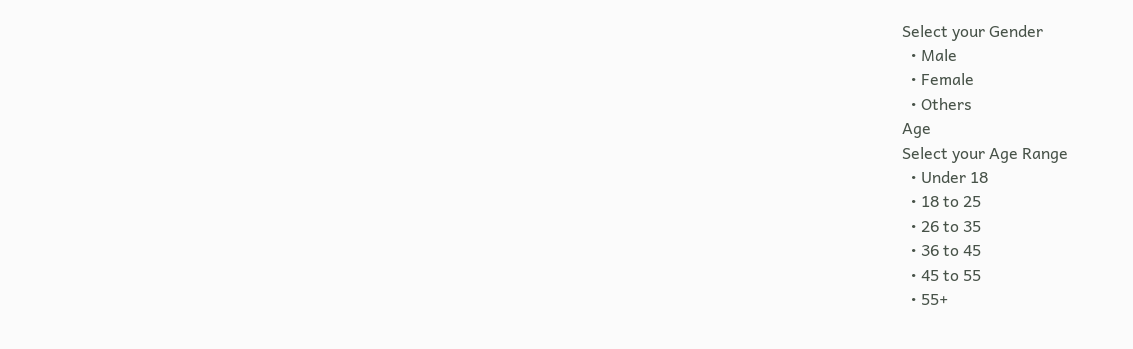Select your Gender
  • Male
  • Female
  • Others
Age
Select your Age Range
  • Under 18
  • 18 to 25
  • 26 to 35
  • 36 to 45
  • 45 to 55
  • 55+